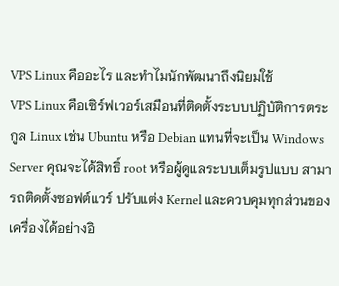VPS Linux คืออะไร และทำไมนักพัฒนาถึงนิยมใช้
VPS Linux คือเซิร์ฟเวอร์เสมือนที่ติดตั้งระบบปฏิบัติการตระกูล Linux เช่น Ubuntu หรือ Debian แทนที่จะเป็น Windows Server คุณจะได้สิทธิ์ root หรือผู้ดูแลระบบเต็มรูปแบบ สามารถติดตั้งซอฟต์แวร์ ปรับแต่ง Kernel และควบคุมทุกส่วนของเครื่องได้อย่างอิ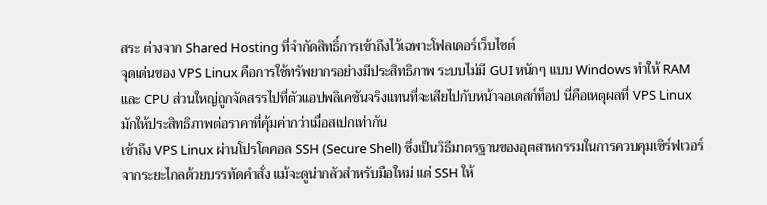สระ ต่างจาก Shared Hosting ที่จำกัดสิทธิ์การเข้าถึงไว้เฉพาะโฟลเดอร์เว็บไซต์
จุดเด่นของ VPS Linux คือการใช้ทรัพยากรอย่างมีประสิทธิภาพ ระบบไม่มี GUI หนักๆ แบบ Windows ทำให้ RAM และ CPU ส่วนใหญ่ถูกจัดสรรไปที่ตัวแอปพลิเคชันจริงแทนที่จะเสียไปกับหน้าจอเดสก์ท็อป นี่คือเหตุผลที่ VPS Linux มักให้ประสิทธิภาพต่อราคาที่คุ้มค่ากว่าเมื่อสเปกเท่ากัน
เข้าถึง VPS Linux ผ่านโปรโตคอล SSH (Secure Shell) ซึ่งเป็นวิธีมาตรฐานของอุตสาหกรรมในการควบคุมเซิร์ฟเวอร์จากระยะไกลด้วยบรรทัดคำสั่ง แม้จะดูน่ากลัวสำหรับมือใหม่ แต่ SSH ให้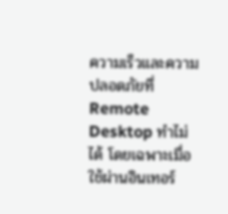ความเร็วและความปลอดภัยที่ Remote Desktop ทำไม่ได้ โดยเฉพาะเมื่อใช้ผ่านอินเทอร์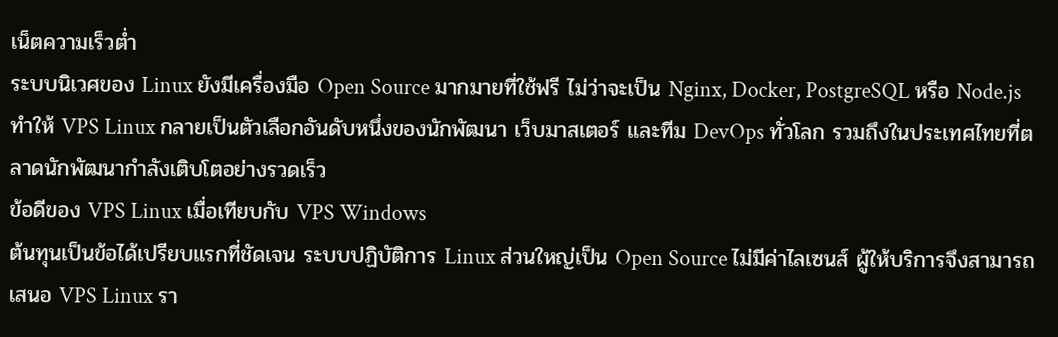เน็ตความเร็วต่ำ
ระบบนิเวศของ Linux ยังมีเครื่องมือ Open Source มากมายที่ใช้ฟรี ไม่ว่าจะเป็น Nginx, Docker, PostgreSQL หรือ Node.js ทำให้ VPS Linux กลายเป็นตัวเลือกอันดับหนึ่งของนักพัฒนา เว็บมาสเตอร์ และทีม DevOps ทั่วโลก รวมถึงในประเทศไทยที่ตลาดนักพัฒนากำลังเติบโตอย่างรวดเร็ว
ข้อดีของ VPS Linux เมื่อเทียบกับ VPS Windows
ต้นทุนเป็นข้อได้เปรียบแรกที่ชัดเจน ระบบปฏิบัติการ Linux ส่วนใหญ่เป็น Open Source ไม่มีค่าไลเซนส์ ผู้ให้บริการจึงสามารถเสนอ VPS Linux รา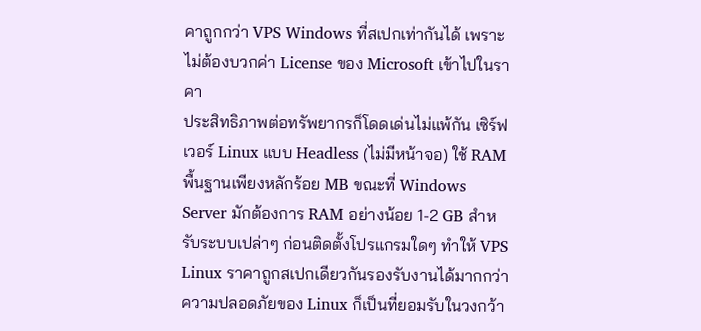คาถูกกว่า VPS Windows ที่สเปกเท่ากันได้ เพราะไม่ต้องบวกค่า License ของ Microsoft เข้าไปในราคา
ประสิทธิภาพต่อทรัพยากรก็โดดเด่นไม่แพ้กัน เซิร์ฟเวอร์ Linux แบบ Headless (ไม่มีหน้าจอ) ใช้ RAM พื้นฐานเพียงหลักร้อย MB ขณะที่ Windows Server มักต้องการ RAM อย่างน้อย 1-2 GB สำหรับระบบเปล่าๆ ก่อนติดตั้งโปรแกรมใดๆ ทำให้ VPS Linux ราคาถูกสเปกเดียวกันรองรับงานได้มากกว่า
ความปลอดภัยของ Linux ก็เป็นที่ยอมรับในวงกว้า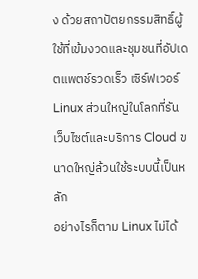ง ด้วยสถาปัตยกรรมสิทธิ์ผู้ใช้ที่เข้มงวดและชุมชนที่อัปเดตแพตช์รวดเร็ว เซิร์ฟเวอร์ Linux ส่วนใหญ่ในโลกที่รันเว็บไซต์และบริการ Cloud ขนาดใหญ่ล้วนใช้ระบบนี้เป็นหลัก
อย่างไรก็ตาม Linux ไม่ได้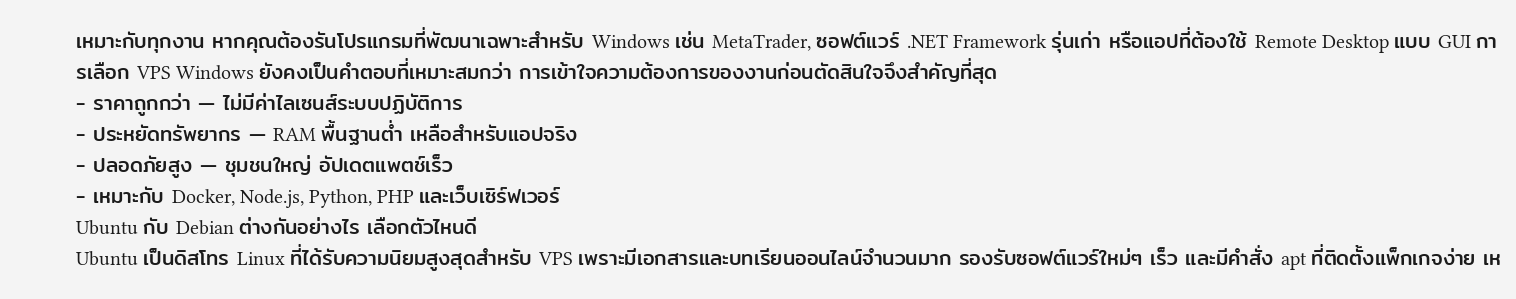เหมาะกับทุกงาน หากคุณต้องรันโปรแกรมที่พัฒนาเฉพาะสำหรับ Windows เช่น MetaTrader, ซอฟต์แวร์ .NET Framework รุ่นเก่า หรือแอปที่ต้องใช้ Remote Desktop แบบ GUI การเลือก VPS Windows ยังคงเป็นคำตอบที่เหมาะสมกว่า การเข้าใจความต้องการของงานก่อนตัดสินใจจึงสำคัญที่สุด
- ราคาถูกกว่า — ไม่มีค่าไลเซนส์ระบบปฏิบัติการ
- ประหยัดทรัพยากร — RAM พื้นฐานต่ำ เหลือสำหรับแอปจริง
- ปลอดภัยสูง — ชุมชนใหญ่ อัปเดตแพตช์เร็ว
- เหมาะกับ Docker, Node.js, Python, PHP และเว็บเซิร์ฟเวอร์
Ubuntu กับ Debian ต่างกันอย่างไร เลือกตัวไหนดี
Ubuntu เป็นดิสโทร Linux ที่ได้รับความนิยมสูงสุดสำหรับ VPS เพราะมีเอกสารและบทเรียนออนไลน์จำนวนมาก รองรับซอฟต์แวร์ใหม่ๆ เร็ว และมีคำสั่ง apt ที่ติดตั้งแพ็กเกจง่าย เห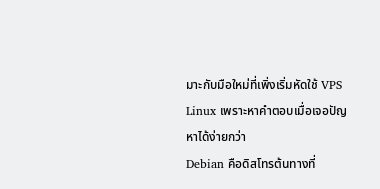มาะกับมือใหม่ที่เพิ่งเริ่มหัดใช้ VPS Linux เพราะหาคำตอบเมื่อเจอปัญหาได้ง่ายกว่า
Debian คือดิสโทรต้นทางที่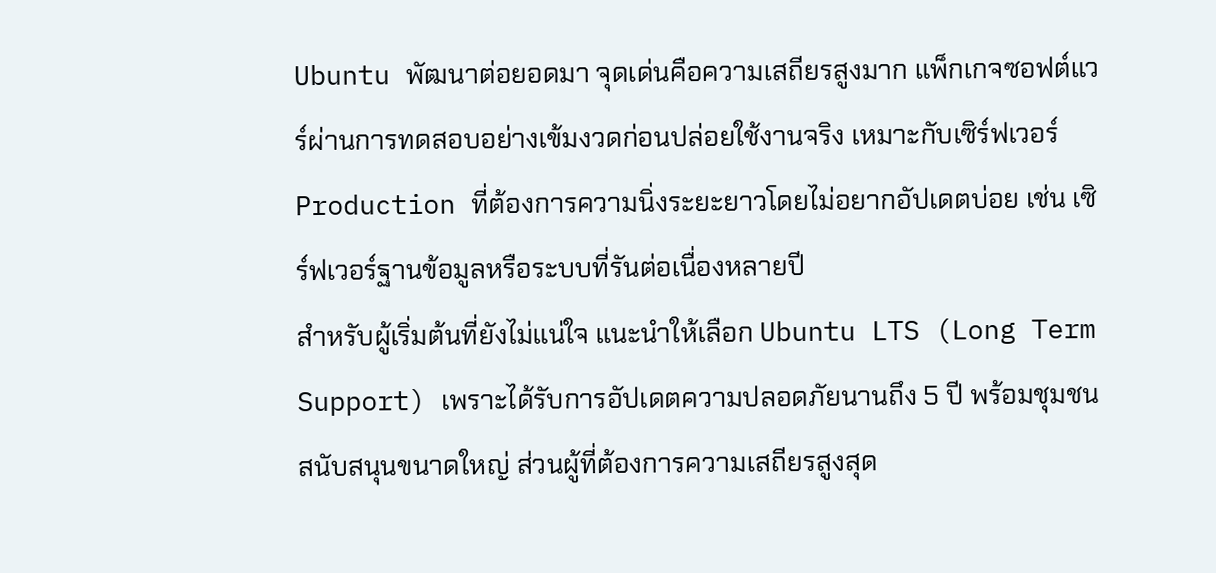Ubuntu พัฒนาต่อยอดมา จุดเด่นคือความเสถียรสูงมาก แพ็กเกจซอฟต์แวร์ผ่านการทดสอบอย่างเข้มงวดก่อนปล่อยใช้งานจริง เหมาะกับเซิร์ฟเวอร์ Production ที่ต้องการความนิ่งระยะยาวโดยไม่อยากอัปเดตบ่อย เช่น เซิร์ฟเวอร์ฐานข้อมูลหรือระบบที่รันต่อเนื่องหลายปี
สำหรับผู้เริ่มต้นที่ยังไม่แน่ใจ แนะนำให้เลือก Ubuntu LTS (Long Term Support) เพราะได้รับการอัปเดตความปลอดภัยนานถึง 5 ปี พร้อมชุมชนสนับสนุนขนาดใหญ่ ส่วนผู้ที่ต้องการความเสถียรสูงสุด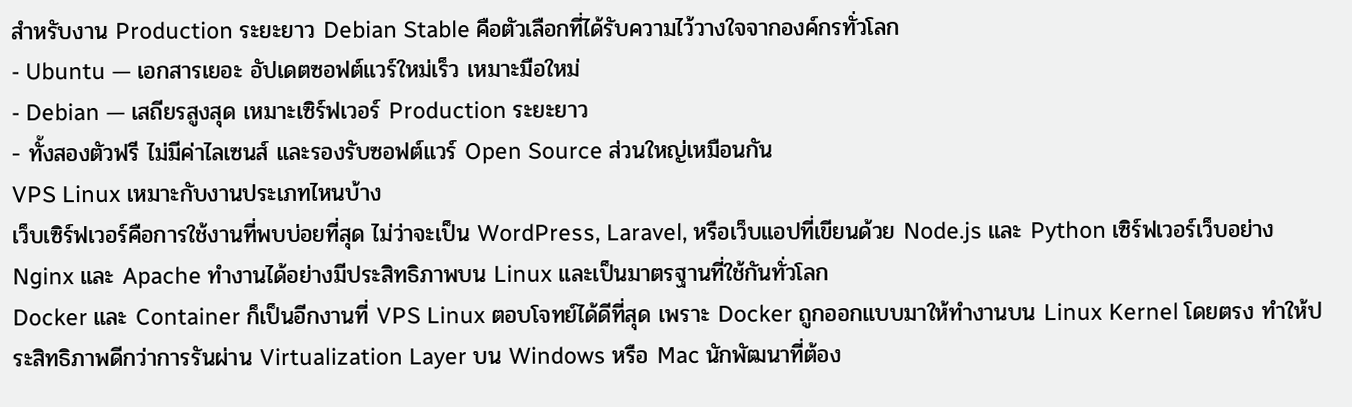สำหรับงาน Production ระยะยาว Debian Stable คือตัวเลือกที่ได้รับความไว้วางใจจากองค์กรทั่วโลก
- Ubuntu — เอกสารเยอะ อัปเดตซอฟต์แวร์ใหม่เร็ว เหมาะมือใหม่
- Debian — เสถียรสูงสุด เหมาะเซิร์ฟเวอร์ Production ระยะยาว
- ทั้งสองตัวฟรี ไม่มีค่าไลเซนส์ และรองรับซอฟต์แวร์ Open Source ส่วนใหญ่เหมือนกัน
VPS Linux เหมาะกับงานประเภทไหนบ้าง
เว็บเซิร์ฟเวอร์คือการใช้งานที่พบบ่อยที่สุด ไม่ว่าจะเป็น WordPress, Laravel, หรือเว็บแอปที่เขียนด้วย Node.js และ Python เซิร์ฟเวอร์เว็บอย่าง Nginx และ Apache ทำงานได้อย่างมีประสิทธิภาพบน Linux และเป็นมาตรฐานที่ใช้กันทั่วโลก
Docker และ Container ก็เป็นอีกงานที่ VPS Linux ตอบโจทย์ได้ดีที่สุด เพราะ Docker ถูกออกแบบมาให้ทำงานบน Linux Kernel โดยตรง ทำให้ประสิทธิภาพดีกว่าการรันผ่าน Virtualization Layer บน Windows หรือ Mac นักพัฒนาที่ต้อง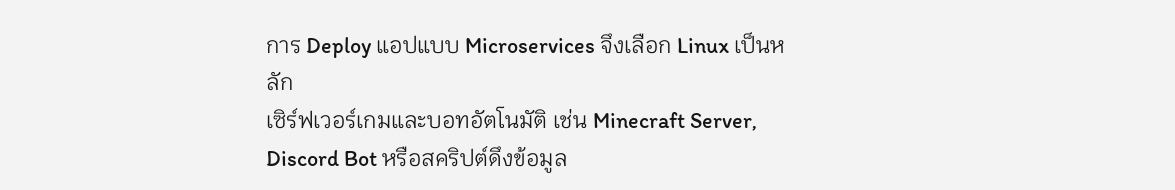การ Deploy แอปแบบ Microservices จึงเลือก Linux เป็นหลัก
เซิร์ฟเวอร์เกมและบอทอัตโนมัติ เช่น Minecraft Server, Discord Bot หรือสคริปต์ดึงข้อมูล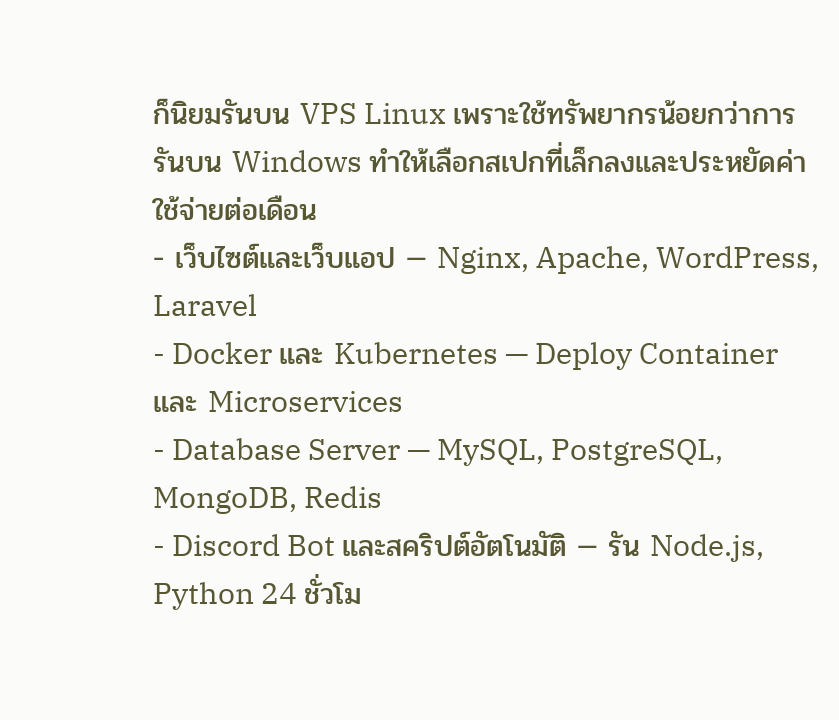ก็นิยมรันบน VPS Linux เพราะใช้ทรัพยากรน้อยกว่าการรันบน Windows ทำให้เลือกสเปกที่เล็กลงและประหยัดค่าใช้จ่ายต่อเดือน
- เว็บไซต์และเว็บแอป — Nginx, Apache, WordPress, Laravel
- Docker และ Kubernetes — Deploy Container และ Microservices
- Database Server — MySQL, PostgreSQL, MongoDB, Redis
- Discord Bot และสคริปต์อัตโนมัติ — รัน Node.js, Python 24 ชั่วโม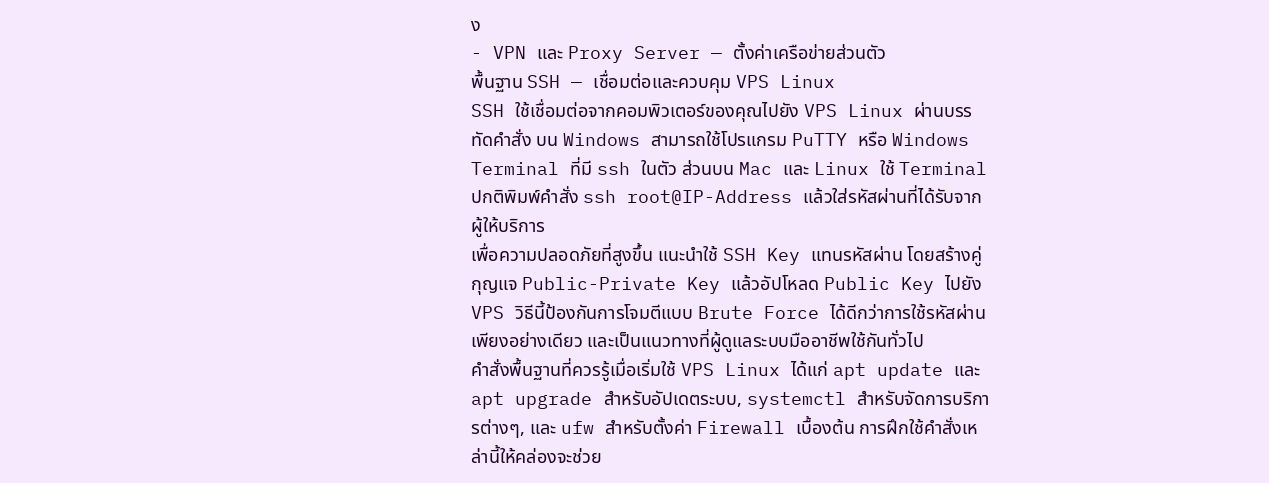ง
- VPN และ Proxy Server — ตั้งค่าเครือข่ายส่วนตัว
พื้นฐาน SSH — เชื่อมต่อและควบคุม VPS Linux
SSH ใช้เชื่อมต่อจากคอมพิวเตอร์ของคุณไปยัง VPS Linux ผ่านบรรทัดคำสั่ง บน Windows สามารถใช้โปรแกรม PuTTY หรือ Windows Terminal ที่มี ssh ในตัว ส่วนบน Mac และ Linux ใช้ Terminal ปกติพิมพ์คำสั่ง ssh root@IP-Address แล้วใส่รหัสผ่านที่ได้รับจากผู้ให้บริการ
เพื่อความปลอดภัยที่สูงขึ้น แนะนำใช้ SSH Key แทนรหัสผ่าน โดยสร้างคู่กุญแจ Public-Private Key แล้วอัปโหลด Public Key ไปยัง VPS วิธีนี้ป้องกันการโจมตีแบบ Brute Force ได้ดีกว่าการใช้รหัสผ่านเพียงอย่างเดียว และเป็นแนวทางที่ผู้ดูแลระบบมืออาชีพใช้กันทั่วไป
คำสั่งพื้นฐานที่ควรรู้เมื่อเริ่มใช้ VPS Linux ได้แก่ apt update และ apt upgrade สำหรับอัปเดตระบบ, systemctl สำหรับจัดการบริการต่างๆ, และ ufw สำหรับตั้งค่า Firewall เบื้องต้น การฝึกใช้คำสั่งเหล่านี้ให้คล่องจะช่วย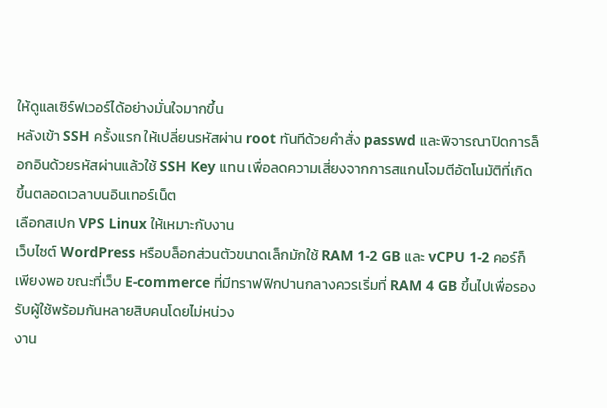ให้ดูแลเซิร์ฟเวอร์ได้อย่างมั่นใจมากขึ้น
หลังเข้า SSH ครั้งแรก ให้เปลี่ยนรหัสผ่าน root ทันทีด้วยคำสั่ง passwd และพิจารณาปิดการล็อกอินด้วยรหัสผ่านแล้วใช้ SSH Key แทน เพื่อลดความเสี่ยงจากการสแกนโจมตีอัตโนมัติที่เกิดขึ้นตลอดเวลาบนอินเทอร์เน็ต
เลือกสเปก VPS Linux ให้เหมาะกับงาน
เว็บไซต์ WordPress หรือบล็อกส่วนตัวขนาดเล็กมักใช้ RAM 1-2 GB และ vCPU 1-2 คอร์ก็เพียงพอ ขณะที่เว็บ E-commerce ที่มีทราฟฟิกปานกลางควรเริ่มที่ RAM 4 GB ขึ้นไปเพื่อรองรับผู้ใช้พร้อมกันหลายสิบคนโดยไม่หน่วง
งาน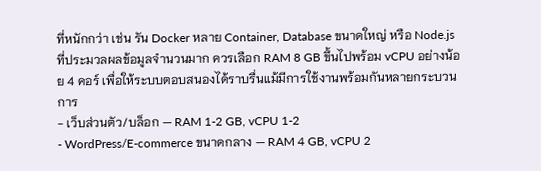ที่หนักกว่า เช่น รัน Docker หลาย Container, Database ขนาดใหญ่ หรือ Node.js ที่ประมวลผลข้อมูลจำนวนมาก ควรเลือก RAM 8 GB ขึ้นไปพร้อม vCPU อย่างน้อย 4 คอร์ เพื่อให้ระบบตอบสนองได้ราบรื่นแม้มีการใช้งานพร้อมกันหลายกระบวนการ
- เว็บส่วนตัว/บล็อก — RAM 1-2 GB, vCPU 1-2
- WordPress/E-commerce ขนาดกลาง — RAM 4 GB, vCPU 2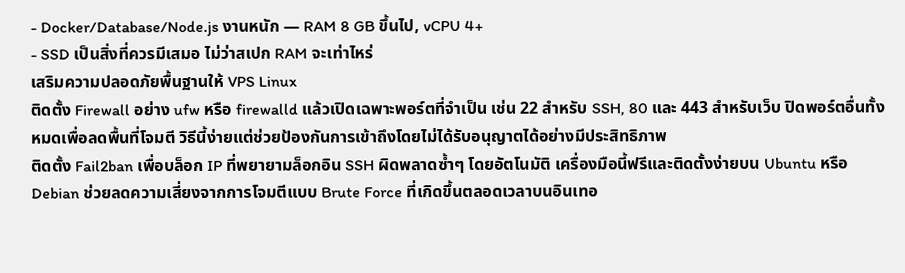- Docker/Database/Node.js งานหนัก — RAM 8 GB ขึ้นไป, vCPU 4+
- SSD เป็นสิ่งที่ควรมีเสมอ ไม่ว่าสเปก RAM จะเท่าไหร่
เสริมความปลอดภัยพื้นฐานให้ VPS Linux
ติดตั้ง Firewall อย่าง ufw หรือ firewalld แล้วเปิดเฉพาะพอร์ตที่จำเป็น เช่น 22 สำหรับ SSH, 80 และ 443 สำหรับเว็บ ปิดพอร์ตอื่นทั้งหมดเพื่อลดพื้นที่โจมตี วิธีนี้ง่ายแต่ช่วยป้องกันการเข้าถึงโดยไม่ได้รับอนุญาตได้อย่างมีประสิทธิภาพ
ติดตั้ง Fail2ban เพื่อบล็อก IP ที่พยายามล็อกอิน SSH ผิดพลาดซ้ำๆ โดยอัตโนมัติ เครื่องมือนี้ฟรีและติดตั้งง่ายบน Ubuntu หรือ Debian ช่วยลดความเสี่ยงจากการโจมตีแบบ Brute Force ที่เกิดขึ้นตลอดเวลาบนอินเทอ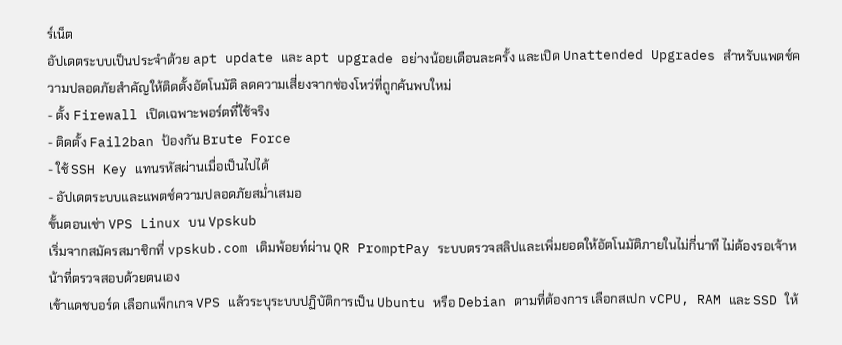ร์เน็ต
อัปเดตระบบเป็นประจำด้วย apt update และ apt upgrade อย่างน้อยเดือนละครั้ง และเปิด Unattended Upgrades สำหรับแพตช์ความปลอดภัยสำคัญให้ติดตั้งอัตโนมัติ ลดความเสี่ยงจากช่องโหว่ที่ถูกค้นพบใหม่
- ตั้ง Firewall เปิดเฉพาะพอร์ตที่ใช้จริง
- ติดตั้ง Fail2ban ป้องกัน Brute Force
- ใช้ SSH Key แทนรหัสผ่านเมื่อเป็นไปได้
- อัปเดตระบบและแพตช์ความปลอดภัยสม่ำเสมอ
ขั้นตอนเช่า VPS Linux บน Vpskub
เริ่มจากสมัครสมาชิกที่ vpskub.com เติมพ้อยท์ผ่าน QR PromptPay ระบบตรวจสลิปและเพิ่มยอดให้อัตโนมัติภายในไม่กี่นาที ไม่ต้องรอเจ้าหน้าที่ตรวจสอบด้วยตนเอง
เข้าแดชบอร์ด เลือกแพ็กเกจ VPS แล้วระบุระบบปฏิบัติการเป็น Ubuntu หรือ Debian ตามที่ต้องการ เลือกสเปก vCPU, RAM และ SSD ให้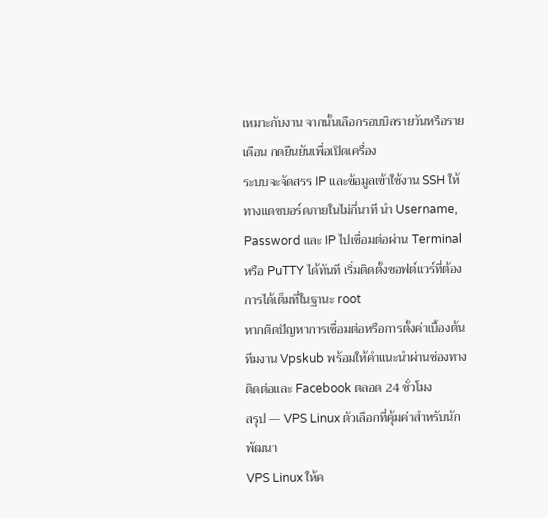เหมาะกับงาน จากนั้นเลือกรอบบิลรายวันหรือรายเดือน กดยืนยันเพื่อเปิดเครื่อง
ระบบจะจัดสรร IP และข้อมูลเข้าใช้งาน SSH ให้ทางแดชบอร์ดภายในไม่กี่นาที นำ Username, Password และ IP ไปเชื่อมต่อผ่าน Terminal หรือ PuTTY ได้ทันที เริ่มติดตั้งซอฟต์แวร์ที่ต้องการได้เต็มที่ในฐานะ root
หากติดปัญหาการเชื่อมต่อหรือการตั้งค่าเบื้องต้น ทีมงาน Vpskub พร้อมให้คำแนะนำผ่านช่องทางติดต่อและ Facebook ตลอด 24 ชั่วโมง
สรุป — VPS Linux ตัวเลือกที่คุ้มค่าสำหรับนักพัฒนา
VPS Linux ให้ค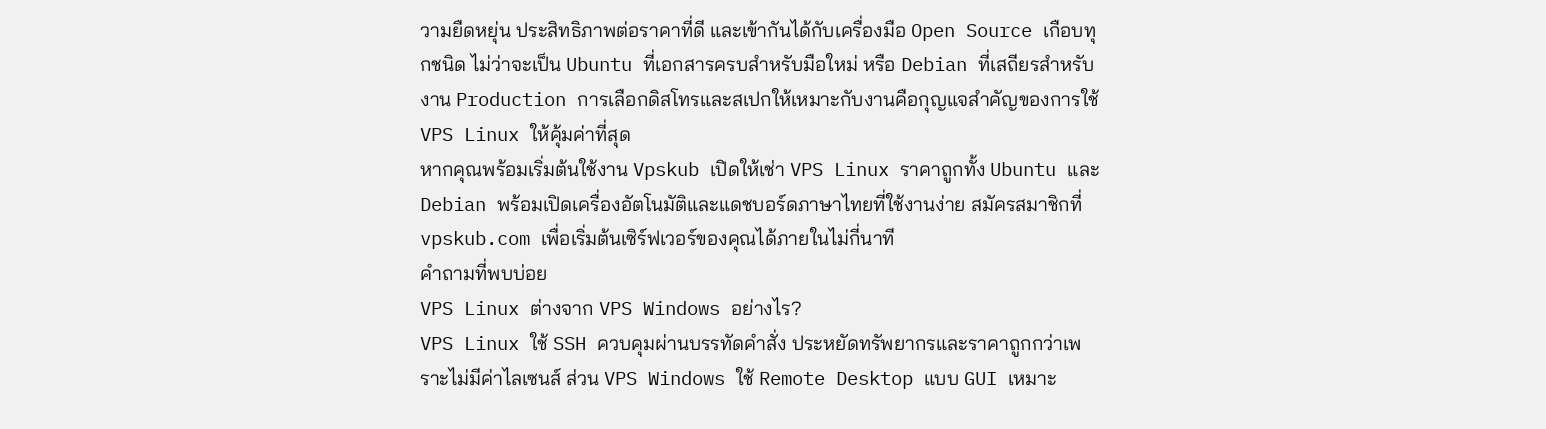วามยืดหยุ่น ประสิทธิภาพต่อราคาที่ดี และเข้ากันได้กับเครื่องมือ Open Source เกือบทุกชนิด ไม่ว่าจะเป็น Ubuntu ที่เอกสารครบสำหรับมือใหม่ หรือ Debian ที่เสถียรสำหรับงาน Production การเลือกดิสโทรและสเปกให้เหมาะกับงานคือกุญแจสำคัญของการใช้ VPS Linux ให้คุ้มค่าที่สุด
หากคุณพร้อมเริ่มต้นใช้งาน Vpskub เปิดให้เช่า VPS Linux ราคาถูกทั้ง Ubuntu และ Debian พร้อมเปิดเครื่องอัตโนมัติและแดชบอร์ดภาษาไทยที่ใช้งานง่าย สมัครสมาชิกที่ vpskub.com เพื่อเริ่มต้นเซิร์ฟเวอร์ของคุณได้ภายในไม่กี่นาที
คำถามที่พบบ่อย
VPS Linux ต่างจาก VPS Windows อย่างไร?
VPS Linux ใช้ SSH ควบคุมผ่านบรรทัดคำสั่ง ประหยัดทรัพยากรและราคาถูกกว่าเพราะไม่มีค่าไลเซนส์ ส่วน VPS Windows ใช้ Remote Desktop แบบ GUI เหมาะ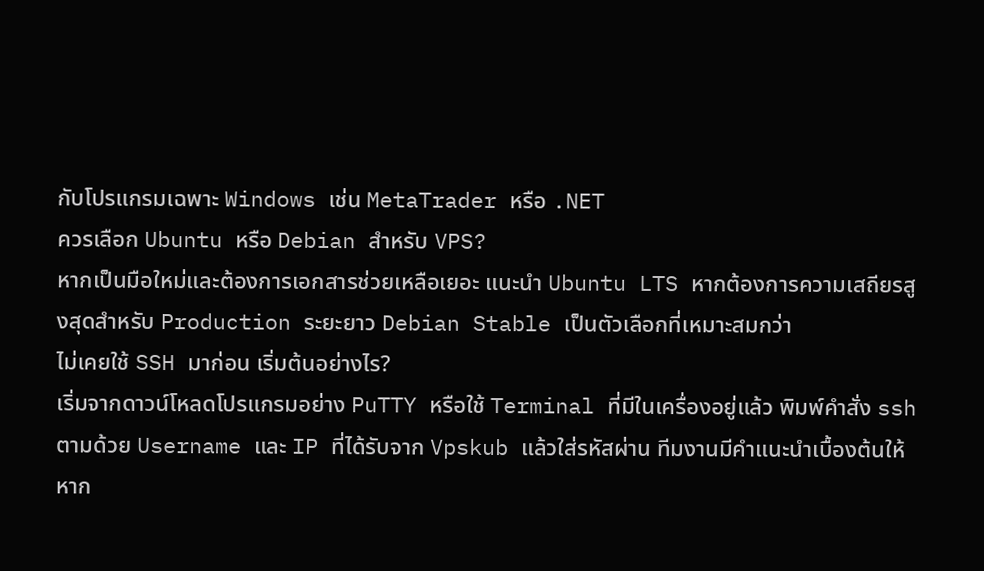กับโปรแกรมเฉพาะ Windows เช่น MetaTrader หรือ .NET
ควรเลือก Ubuntu หรือ Debian สำหรับ VPS?
หากเป็นมือใหม่และต้องการเอกสารช่วยเหลือเยอะ แนะนำ Ubuntu LTS หากต้องการความเสถียรสูงสุดสำหรับ Production ระยะยาว Debian Stable เป็นตัวเลือกที่เหมาะสมกว่า
ไม่เคยใช้ SSH มาก่อน เริ่มต้นอย่างไร?
เริ่มจากดาวน์โหลดโปรแกรมอย่าง PuTTY หรือใช้ Terminal ที่มีในเครื่องอยู่แล้ว พิมพ์คำสั่ง ssh ตามด้วย Username และ IP ที่ได้รับจาก Vpskub แล้วใส่รหัสผ่าน ทีมงานมีคำแนะนำเบื้องต้นให้หาก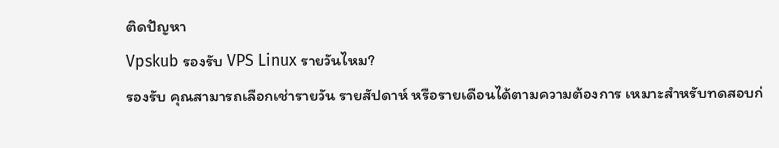ติดปัญหา
Vpskub รองรับ VPS Linux รายวันไหม?
รองรับ คุณสามารถเลือกเช่ารายวัน รายสัปดาห์ หรือรายเดือนได้ตามความต้องการ เหมาะสำหรับทดสอบก่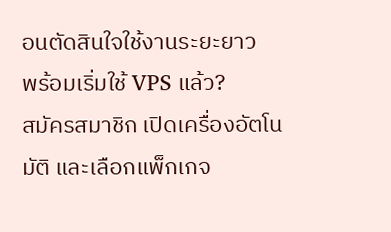อนตัดสินใจใช้งานระยะยาว
พร้อมเริ่มใช้ VPS แล้ว?
สมัครสมาชิก เปิดเครื่องอัตโนมัติ และเลือกแพ็กเกจ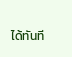ได้ทันที